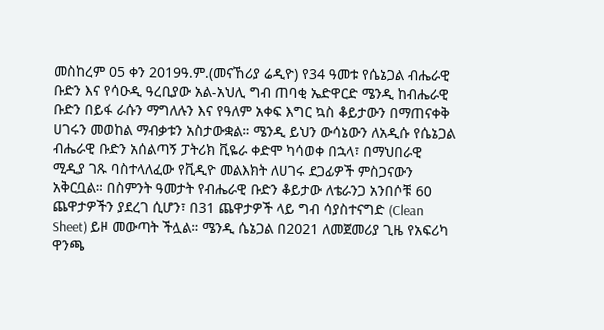መስከረም 05 ቀን 2019ዓ.ም.(መናኸሪያ ሬዲዮ) የ34 ዓመቱ የሴኔጋል ብሔራዊ ቡድን እና የሳዑዲ ዓረቢያው አል-አህሊ ግብ ጠባቂ ኤድዋርድ ሜንዲ ከብሔራዊ ቡድን በይፋ ራሱን ማግለሉን እና የዓለም አቀፍ እግር ኳስ ቆይታውን በማጠናቀቅ ሀገሩን መወከል ማብቃቱን አስታውቋል። ሜንዲ ይህን ውሳኔውን ለአዲሱ የሴኔጋል ብሔራዊ ቡድን አሰልጣኝ ፓትሪክ ቪዬራ ቀድሞ ካሳወቀ በኋላ፣ በማህበራዊ ሚዲያ ገጹ ባስተላለፈው የቪዲዮ መልእክት ለሀገሩ ደጋፊዎች ምስጋናውን አቅርቧል። በስምንት ዓመታት የብሔራዊ ቡድን ቆይታው ለቴራንጋ አንበሶቹ 60 ጨዋታዎችን ያደረገ ሲሆን፣ በ31 ጨዋታዎች ላይ ግብ ሳያስተናግድ (Clean Sheet) ይዞ መውጣት ችሏል። ሜንዲ ሴኔጋል በ2021 ለመጀመሪያ ጊዜ የአፍሪካ ዋንጫ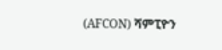(AFCON) ሻምፒዮን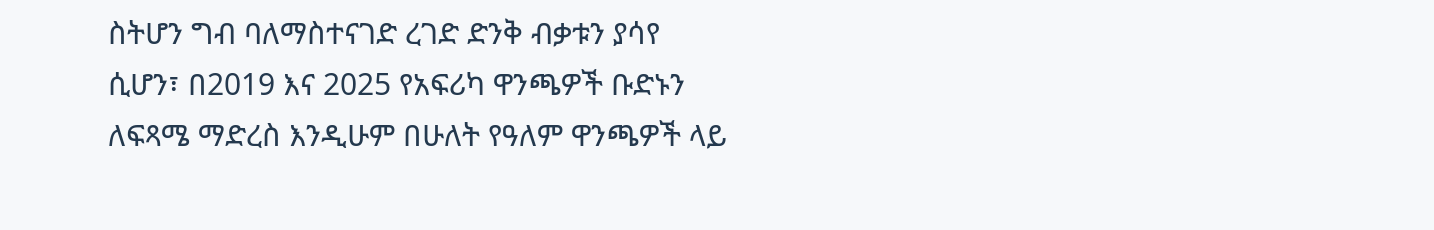ስትሆን ግብ ባለማስተናገድ ረገድ ድንቅ ብቃቱን ያሳየ ሲሆን፣ በ2019 እና 2025 የአፍሪካ ዋንጫዎች ቡድኑን ለፍጻሜ ማድረስ እንዲሁም በሁለት የዓለም ዋንጫዎች ላይ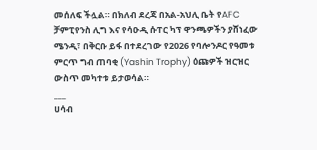መሰለፍ ችሏል። በክለብ ደረጃ በአል-አህሊ ቤት የAFC ቻምፒየንስ ሊግ እና የሳዑዲ ሱፐር ካፕ ዋንጫዎችን ያሸነፈው ሜንዲ፣ በቅርቡ ይፋ በተደረገው የ2026 የባሎንዶር የዓመቱ ምርጥ ግብ ጠባቂ (Yashin Trophy) ዕጩዎች ዝርዝር ውስጥ መካተቱ ይታወሳል።
___
ሀሳብ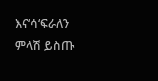እና‘ሳ‘ፍራለን
ምላሽ ይስጡ